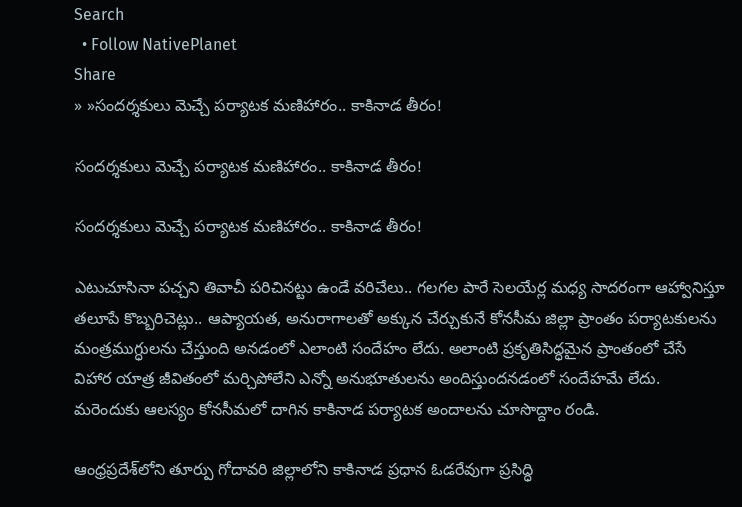Search
  • Follow NativePlanet
Share
» »సంద‌ర్శ‌కులు మెచ్చే ప‌ర్యాట‌క మ‌ణిహారం.. కాకినాడ తీరం!

సంద‌ర్శ‌కులు మెచ్చే ప‌ర్యాట‌క మ‌ణిహారం.. కాకినాడ తీరం!

సంద‌ర్శ‌కులు మెచ్చే ప‌ర్యాట‌క మ‌ణిహారం.. కాకినాడ తీరం!

ఎటుచూసినా పచ్చని తివాచీ పరిచినట్టు ఉండే వరిచేలు.. గలగల పారే సెలయేర్ల మధ్య సాదరంగా ఆహ్వానిస్తూ తలూపే కొబ్బరిచెట్లు.. ఆప్యాయత, అనురాగాలతో అక్కున చేర్చుకునే కోనసీమ జిల్లా ప్రాంతం పర్యాటకులను మంత్రముగ్ధులను చేస్తుంది అనడంలో ఎలాంటి సందేహం లేదు. అలాంటి ప్ర‌కృతిసిద్ధ‌మైన ప్రాంతంలో చేసే విహార యాత్ర జీవితంలో మ‌ర్చిపోలేని ఎన్నో అనుభూతుల‌ను అందిస్తుంద‌న‌డంలో సందేహమే లేదు. మరెందుకు ఆల‌స్యం కోన‌సీమ‌లో దాగిన కాకినాడ‌ ప‌ర్యాట‌క అందాల‌ను చూసొద్దాం రండి.

ఆంధ్ర‌ప్ర‌దేశ్‌లోని తూర్పు గోదావరి జిల్లాలోని కాకినాడ ప్రధాన ఓడరేవుగా ప్రసిద్ధి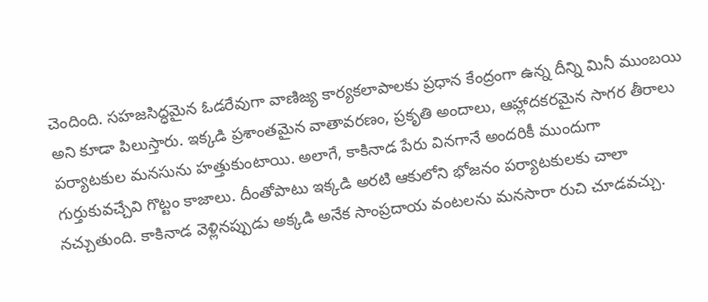చెందింది. స‌హ‌జ‌సిద్ధ‌మైన ఓడ‌రేవుగా వాణిజ్య‌ కార్యకలాపాలకు ప్రధాన కేంద్రంగా ఉన్న దీన్ని మినీ ముంబయి అని కూడా పిలుస్తారు. ఇక్కడి ప్రశాంతమైన వాతావరణం, ప్రకృతి అందాలు, ఆహ్లాదకరమైన సాగర తీరాలు పర్యాటకుల మనసును హత్తుకుంటాయి. అలాగే, కాకినాడ పేరు వినగానే అందరికీ ముందుగా గుర్తుకువ‌చ్చేవి గొట్టం కాజాలు. దీంతోపాటు ఇక్కడి అరటి ఆకులోని భోజనం పర్యాటకులకు చాలా నచ్చుతుంది. కాకినాడ వెళ్లినప్పుడు అక్కడి అనేక సాంప్రదాయ వంటలను మ‌న‌సారా రుచి చూడవచ్చు.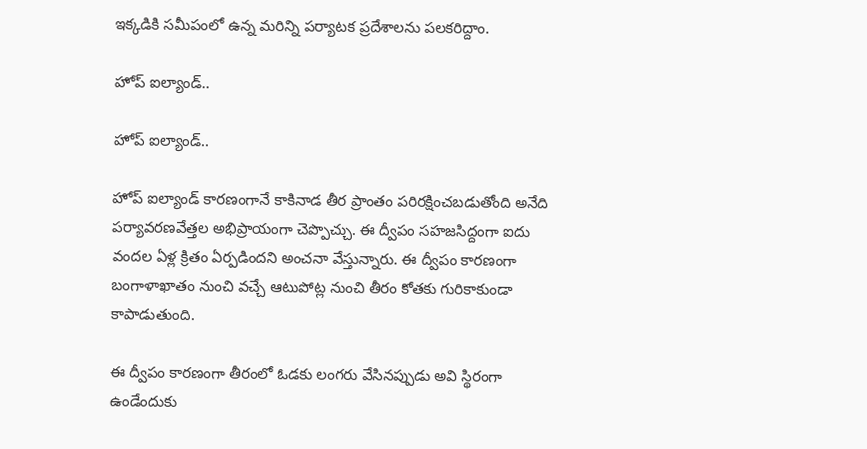ఇక్క‌డికి స‌మీపంలో ఉన్న మ‌రిన్ని ప‌ర్యాటక ప్ర‌దేశాల‌ను ప‌ల‌క‌రిద్దాం.

హోప్ ఐల్యాండ్..

హోప్ ఐల్యాండ్..

హోప్ ఐల్యాండ్ కారణంగానే కాకినాడ తీర ప్రాంతం పరిరక్షించబడుతోంది అనేది ప‌ర్యావ‌ర‌ణ‌వేత్త‌ల అభిప్రాయంగా చెప్పొచ్చు. ఈ ద్వీపం సహజసిద్దంగా ఐదు వంద‌ల‌ ఏళ్ల క్రితం ఏర్పడింద‌ని అంచ‌నా వేస్తున్నారు. ఈ ద్వీపం కారణంగా బంగాళాఖాతం నుంచి వచ్చే ఆటుపోట్ల నుంచి తీరం కోతకు గురికాకుండా కాపాడుతుంది.

ఈ ద్వీపం కారణంగా తీరంలో ఓడకు లంగరు వేసినప్పుడు అవి స్థిరంగా ఉండేందుకు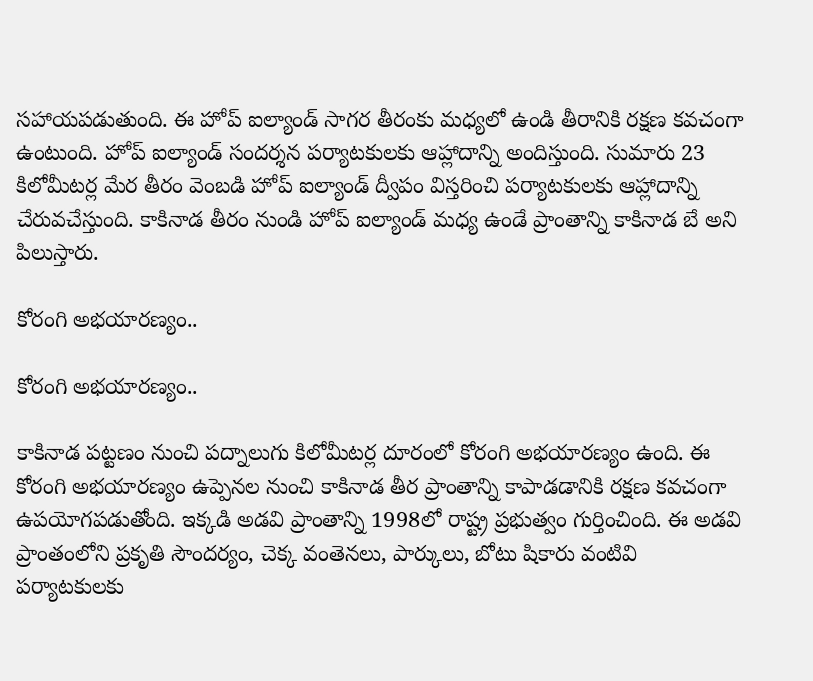సహాయపడుతుంది. ఈ హోప్ ఐల్యాండ్ సాగర తీరంకు మధ్యలో ఉండి తీరానికి రక్షణ కవచంగా ఉంటుంది. హోప్ ఐల్యాండ్ సందర్శన పర్యాటకులకు ఆహ్లాదాన్ని అందిస్తుంది. సుమారు 23 కిలోమీటర్ల మేర తీరం వెంబడి హోప్ ఐల్యాండ్ ద్వీపం విస్తరించి ప‌ర్యాట‌కుల‌కు ఆహ్లాదాన్ని చేరువ‌చేస్తుంది. కాకినాడ తీరం నుండి హోప్ ఐల్యాండ్ మధ్య ఉండే ప్రాంతాన్ని కాకినాడ బే అని పిలుస్తారు.

కోరంగి అభయారణ్యం..

కోరంగి అభయారణ్యం..

కాకినాడ పట్టణం నుంచి ప‌ద్నాలుగు కిలోమీటర్ల దూరంలో కోరంగి అభయారణ్యం ఉంది. ఈ కోరంగి అభయారణ్యం ఉప్పెనల నుంచి కాకినాడ తీర ప్రాంతాన్ని కాపాడడానికి రక్షణ కవచంగా ఉప‌యోగ‌ప‌డుతోంది. ఇక్క‌డి అడవి ప్రాంతాన్ని 1998లో రాష్ట్ర ప్రభుత్వం గుర్తించింది. ఈ అడవి ప్రాంతంలోని ప్రకృతి సౌందర్యం, చెక్క వంతెనలు, పార్కులు, బోటు షికారు వంటివి పర్యాటకులకు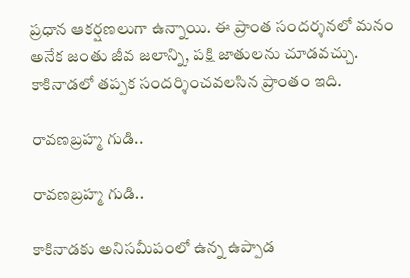ప్రధాన ఆకర్షణలుగా ఉన్నాయి. ఈ ప్రాంత సందర్శనలో మనం అనేక జంతు జీవ జలాన్ని, పక్షి జాతులను చూడవచ్చు. కాకినాడలో తప్పక సందర్శించవలసిన ప్రాంతం ఇది.

రావణబ్రహ్మ గుడి..

రావణబ్రహ్మ గుడి..

కాకినాడ‌కు అనిస‌మీపంలో ఉన్న ఉప్పాడ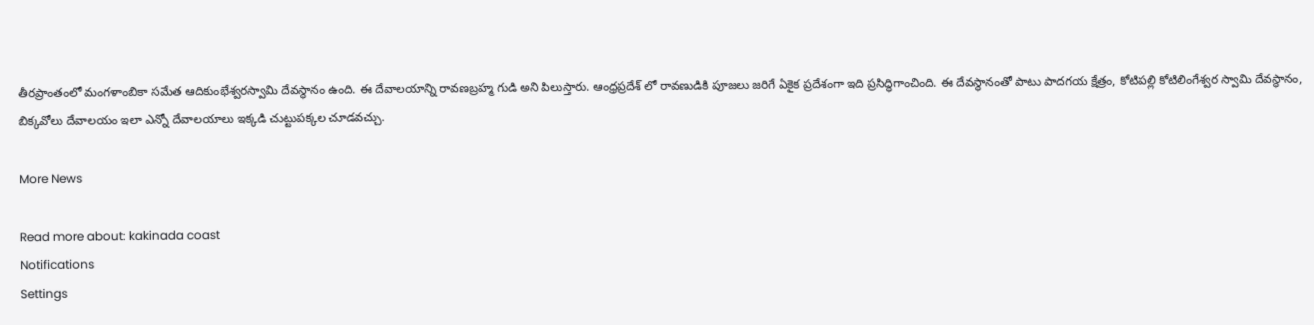తీర‌ప్రాంతంలో మంగళాంబికా సమేత ఆదికుంభేశ్వరస్వామి దేవస్థానం ఉంది. ఈ దేవాలయాన్ని రావణబ్రహ్మ గుడి అని పిలుస్తారు. ఆంధ్రప్రదేశ్ లో రావణుడికి పూజలు జరిగే ఏకైక ప్రదేశంగా ఇది ప్ర‌సిద్ధిగాంచింది. ఈ దేవస్థానంతో పాటు పాదగయ క్షేత్రం, కోటిపల్లి కోటిలింగేశ్వర స్వామి దేవస్థానం, బిక్కవోలు దేవాలయం ఇలా ఎన్నో దేవాలయాలు ఇక్క‌డి చుట్టుప‌క్క‌ల‌ చూడవచ్చు.

More News

Read more about: kakinada coast
Notifications
Settings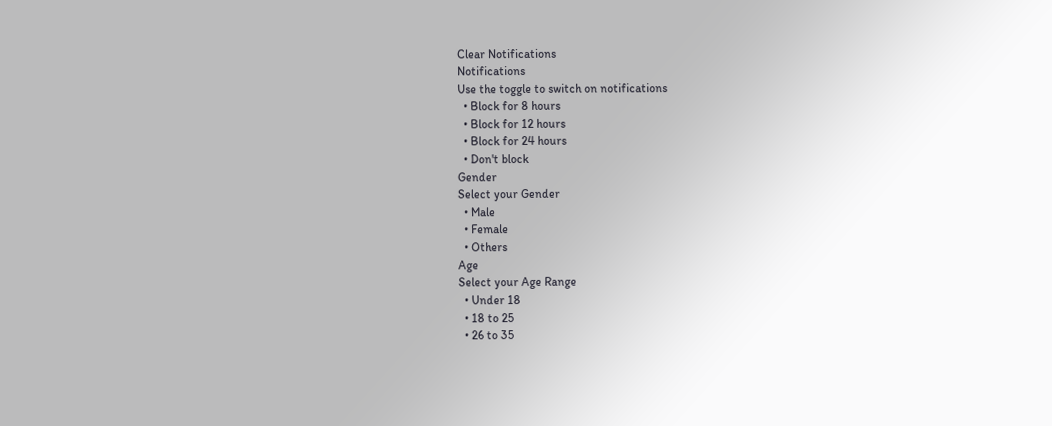Clear Notifications
Notifications
Use the toggle to switch on notifications
  • Block for 8 hours
  • Block for 12 hours
  • Block for 24 hours
  • Don't block
Gender
Select your Gender
  • Male
  • Female
  • Others
Age
Select your Age Range
  • Under 18
  • 18 to 25
  • 26 to 35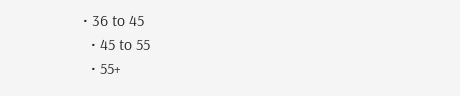• 36 to 45
  • 45 to 55
  • 55+